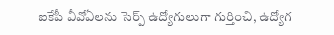ఐకేపీ వీవోఏలను సెర్ప్ ఉద్యోగులుగా గుర్తించి, ఉద్యోగ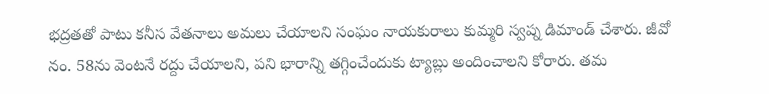భద్రతతో పాటు కనీస వేతనాలు అమలు చేయాలని సంఘం నాయకురాలు కుమ్మరి స్వప్న డిమాండ్ చేశారు. జీవో నం. 58ను వెంటనే రద్దు చేయాలని, పని భారాన్ని తగ్గించేందుకు ట్యాబ్లు అందించాలని కోరారు. తమ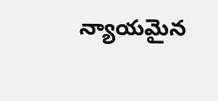న్యాయమైన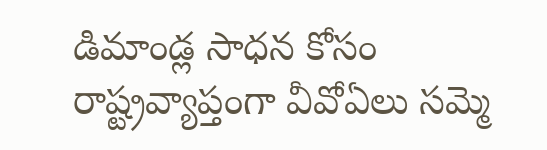డిమాండ్ల సాధన కోసం రాష్ట్రవ్యాప్తంగా వీవోఏలు సమ్మె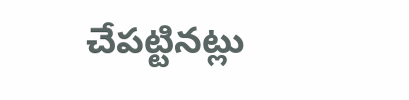చేపట్టినట్లు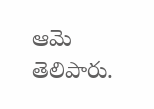ఆమె తెలిపారు.